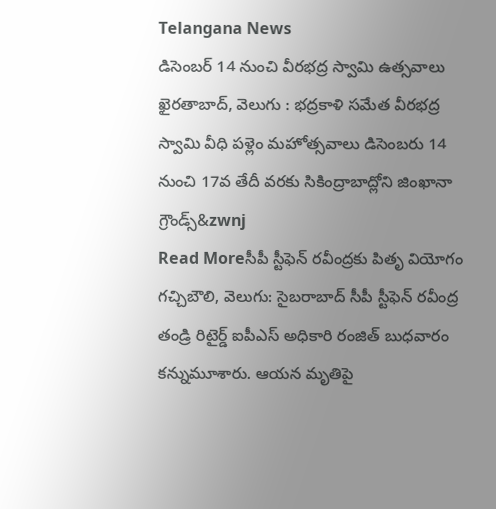Telangana News
డిసెంబర్ 14 నుంచి వీరభద్ర స్వామి ఉత్సవాలు
ఖైరతాబాద్, వెలుగు : భద్రకాళి సమేత వీరభద్ర స్వామి వీధి పళ్లెం మహోత్సవాలు డిసెంబరు 14 నుంచి 17వ తేదీ వరకు సికింద్రాబాద్లోని జింఖానా గ్రౌండ్స్&zwnj
Read Moreసీపీ స్టీఫెన్ రవీంద్రకు పితృ వియోగం
గచ్చిబౌలి, వెలుగు: సైబరాబాద్ సీపీ స్టీఫెన్ రవీంద్ర తండ్రి రిటైర్డ్ ఐపీఎస్ అధికారి రంజిత్ బుధవారం కన్నుమూశారు. ఆయన మృతిపై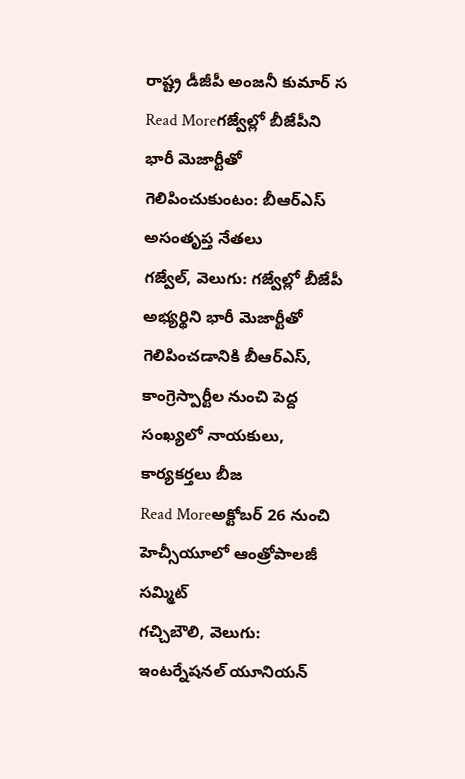రాష్ట్ర డీజీపీ అంజనీ కుమార్ స
Read Moreగజ్వేల్లో బీజేపీని భారీ మెజార్టీతో గెలిపించుకుంటం: బీఆర్ఎస్ అసంతృప్త నేతలు
గజ్వేల్, వెలుగు: గజ్వేల్లో బీజేపీ అభ్యర్థిని భారీ మెజార్టీతో గెలిపించడానికి బీఆర్ఎస్, కాంగ్రెస్పార్టీల నుంచి పెద్ద సంఖ్యలో నాయకులు, కార్యకర్తలు బీజ
Read Moreఅక్టోబర్ 26 నుంచి హెచ్సీయూలో ఆంత్రోపాలజీ సమ్మిట్
గచ్చిబౌలి, వెలుగు: ఇంటర్నేషనల్ యూనియన్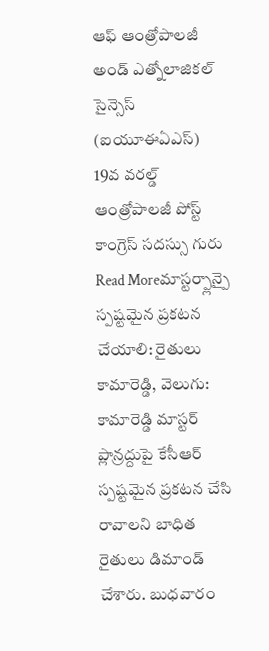ఆఫ్ ఆంత్రోపాలజీ అండ్ ఎత్నోలాజికల్ సైన్సెస్ (ఐయూఈఏఎస్) 19వ వరల్డ్ ఆంత్రోపాలజీ పోస్ట్ కాంగ్రెస్ సదస్సు గురు
Read Moreమాస్టర్ప్లాన్పై స్పష్టమైన ప్రకటన చేయాలి: రైతులు
కామారెడ్డి, వెలుగు: కామారెడ్డి మాస్టర్ ప్లాన్రద్దుపై కేసీఆర్ స్పష్టమైన ప్రకటన చేసి రావాలని బాధిత రైతులు డిమాండ్ చేశారు. బుధవారం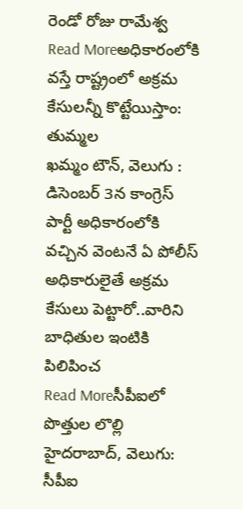రెండో రోజు రామేశ్వ
Read Moreఅధికారంలోకి వస్తే రాష్ట్రంలో అక్రమ కేసులన్నీ కొట్టేయిస్తాం: తుమ్మల
ఖమ్మం టౌన్, వెలుగు : డిసెంబర్ 3న కాంగ్రెస్ పార్టీ అధికారంలోకి వచ్చిన వెంటనే ఏ పోలీస్ అధికారులైతే అక్రమ కేసులు పెట్టారో..వారిని బాధితుల ఇంటికి పిలిపించ
Read Moreసీపీఐలో పొత్తుల లొల్లి
హైదరాబాద్, వెలుగు: సీపీఐ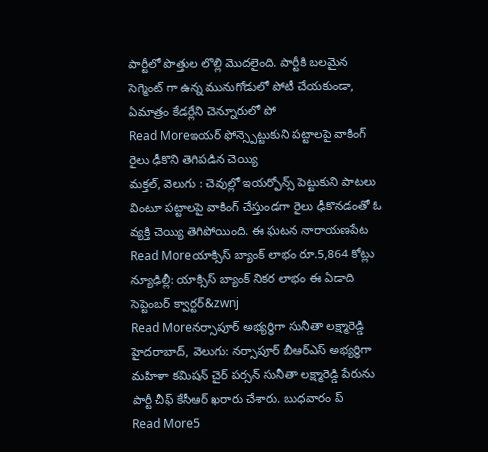పార్టీలో పొత్తుల లొల్లి మొదలైంది. పార్టీకి బలమైన సెగ్మెంట్ గా ఉన్న మునుగోడులో పోటీ చేయకుండా, ఏమాత్రం కేడర్లేని చెన్నూరులో పో
Read Moreఇయర్ ఫోన్స్పెట్టుకుని పట్టాలపై వాకింగ్ రైలు ఢీకొని తెగిపడిన చెయ్యి
మక్తల్, వెలుగు : చెవుల్లో ఇయర్ఫోన్స్ పెట్టుకుని పాటలు వింటూ పట్టాలపై వాకింగ్ చేస్తుండగా రైలు ఢీకొనడంతో ఓ వ్యక్తి చెయ్యి తెగిపోయింది. ఈ ఘటన నారాయణపేట
Read Moreయాక్సిస్ బ్యాంక్ లాభం రూ.5,864 కోట్లు
న్యూఢిల్లీ: యాక్సిస్ బ్యాంక్ నికర లాభం ఈ ఏడాది సెప్టెంబర్ క్వార్టర్&zwnj
Read Moreనర్సాపూర్ అభ్యర్థిగా సునీతా లక్ష్మారెడ్డి
హైదరాబాద్, వెలుగు: నర్సాపూర్ బీఆర్ఎస్ అభ్యర్థిగా మహిళా కమిషన్ చైర్ పర్సన్ సునీతా లక్ష్మారెడ్డి పేరును పార్టీ చీఫ్ కేసీఆర్ ఖరారు చేశారు. బుధవారం ప్
Read More5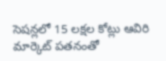సెషన్లలో 15 లక్షల కోట్లు ఆవిరి
మార్కెట్ పతనంతో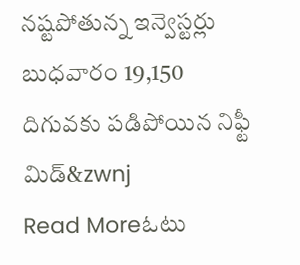నష్టపోతున్న ఇన్వెస్టర్లు బుధవారం 19,150 దిగువకు పడిపోయిన నిఫ్టీ మిడ్&zwnj
Read Moreఓటు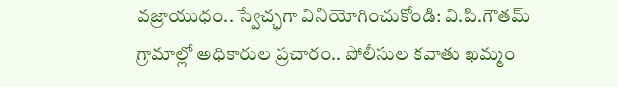వజ్రాయుధం.. స్వేచ్ఛగా వినియోగించుకోండి: వి.పి.గౌతమ్
గ్రామాల్లో అధికారుల ప్రచారం.. పోలీసుల కవాతు ఖమ్మం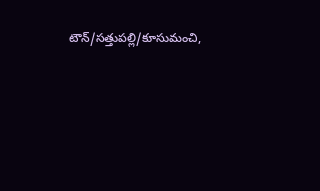టౌన్/సత్తుపల్లి/కూసుమంచి,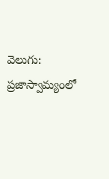వెలుగు: ప్రజాస్వామ్యంలో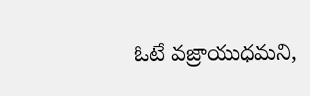ఓటే వజ్రాయుధమని,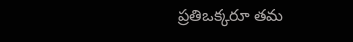ప్రతిఒక్కరూ తమ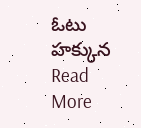ఓటు హక్కున
Read More